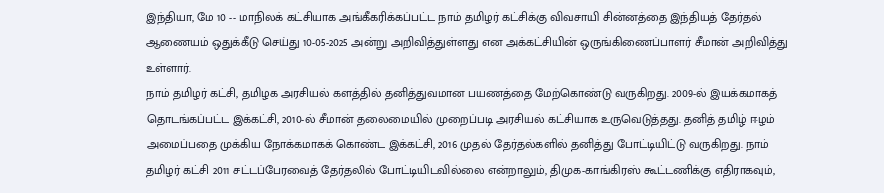இந்தியா, மே 10 -- மாநிலக் கட்சியாக அங்கீகரிக்கப்பட்ட நாம் தமிழர் கட்சிக்கு விவசாயி சின்னத்தை இந்தியத் தேர்தல் ஆணையம் ஒதுக்கீடு செய்து 10-05-2025 அன்று அறிவித்துள்ளது என அக்கட்சியின் ஒருங்கிணைப்பாளர் சீமான் அறிவித்து உள்ளார்.
நாம் தமிழர் கட்சி, தமிழக அரசியல் களத்தில் தனித்துவமான பயணத்தை மேற்கொண்டு வருகிறது. 2009-ல் இயக்கமாகத் தொடங்கப்பட்ட இக்கட்சி, 2010-ல் சீமான் தலைமையில் முறைப்படி அரசியல் கட்சியாக உருவெடுத்தது. தனித் தமிழ் ஈழம் அமைப்பதை முக்கிய நோக்கமாகக் கொண்ட இக்கட்சி, 2016 முதல் தேர்தல்களில் தனித்து போட்டியிட்டு வருகிறது. நாம் தமிழர் கட்சி 2011 சட்டப்பேரவைத் தேர்தலில் போட்டியிடவில்லை என்றாலும், திமுக-காங்கிரஸ் கூட்டணிக்கு எதிராகவும்,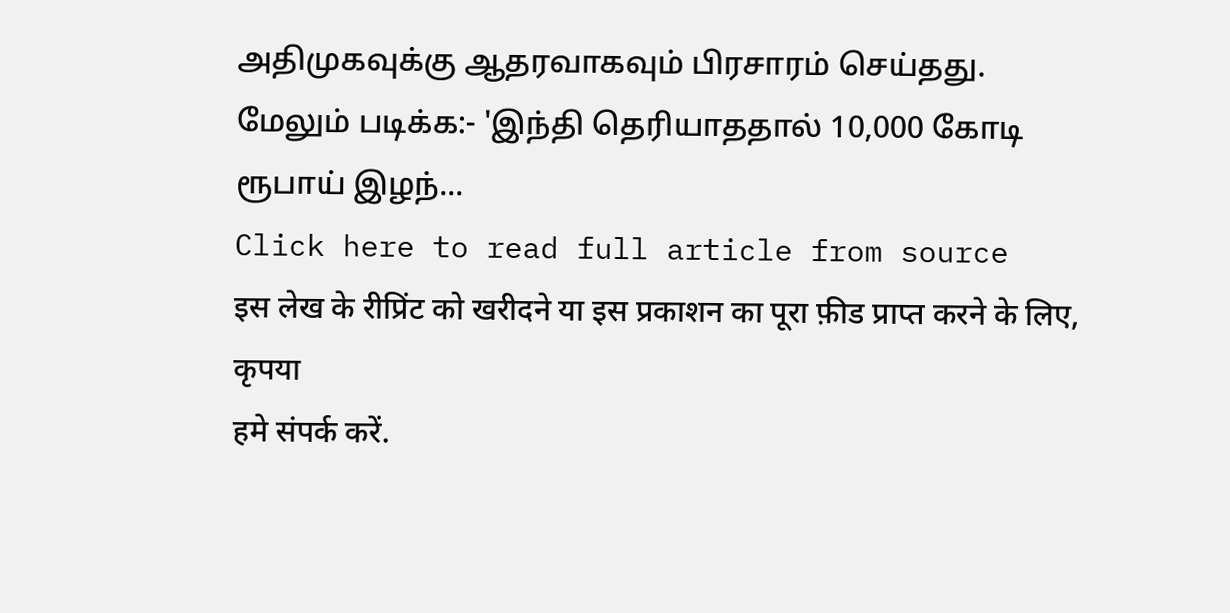அதிமுகவுக்கு ஆதரவாகவும் பிரசாரம் செய்தது.
மேலும் படிக்க:- 'இந்தி தெரியாததால் 10,000 கோடி ரூபாய் இழந்...
Click here to read full article from source
इस लेख के रीप्रिंट को खरीदने या इस प्रकाशन का पूरा फ़ीड प्राप्त करने के लिए, कृपया
हमे संपर्क करें.